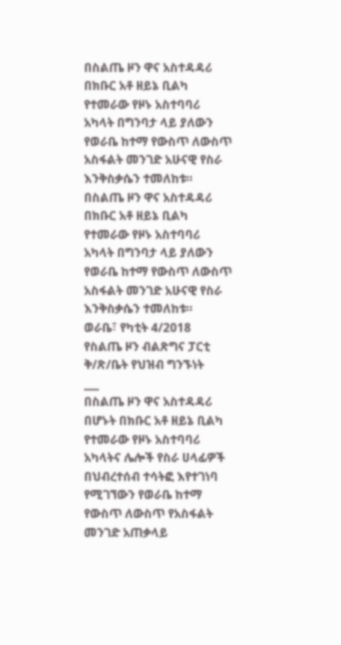በስልጤ ዞን ዋና አስተዳዳሪ በክቡር አቶ ዘይኔ ቢልካ የተመራው የዞኑ አስተባባሪ አካላት በግንባታ ላይ ያለውን የወራቤ ከተማ የውስጥ ለውስጥ አስፋልት መንገድ አሁናዊ የስራ እንቅስቃሴን ተመለከቱ።
በስልጤ ዞን ዋና አስተዳዳሪ በክቡር አቶ ዘይኔ ቢልካ የተመራው የዞኑ አስተባባሪ አካላት በግንባታ ላይ ያለውን የወራቤ ከተማ የውስጥ ለውስጥ አስፋልት መንገድ አሁናዊ የስራ እንቅስቃሴን ተመለከቱ።
ወራቤ፣ የካቲት 4/2018
የስልጤ ዞን ብልጽግና ፓርቲ ቅ/ጽ/ቤት የህዝብ ግንኙነት
___
በስልጤ ዞን ዋና አስተዳዳሪ በሆኑት በክቡር አቶ ዘይኔ ቢልካ የተመራው የዞኑ አስተባባሪ አካላትና ሌሎች የስራ ሀላፊዎች በህብረተሰብ ተሳትፎ እየተገነባ የሚገኘውን የወራቤ ከተማ የውስጥ ለውስጥ የአስፋልት መንገድ አጠቃላይ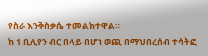የስራ እንቅስቃሴ ተመልክተዋል።
ከ 1 ቢሊየን ብር በላይ በሆነ ወጪ በማህበረሰብ ተሳትፎ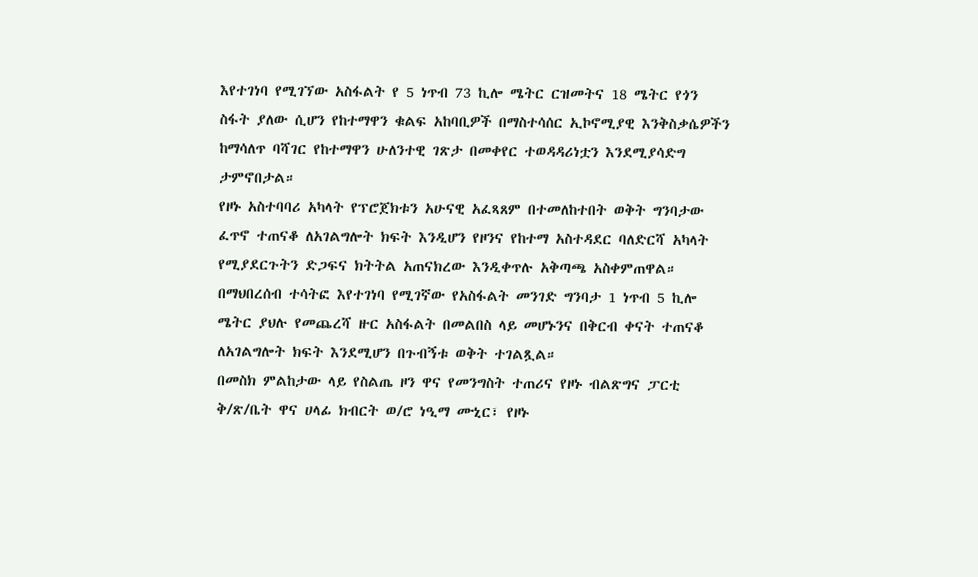እየተገነባ የሚገኘው አስፋልት የ 5 ነጥብ 73 ኪሎ ሜትር ርዝመትና 18 ሜትር የጎን ስፋት ያለው ሲሆን የከተማዋን ቁልፍ አከባቢዎች በማስተሳሰር ኢኮኖሚያዊ እንቅስቃሴዎችን ከማሳለጥ ባሻገር የከተማዋን ሁለንተዊ ገጽታ በመቀየር ተወዳዳሪነቷን እንደሚያሳድግ ታምኖበታል።
የዞኑ አስተባባሪ አካላት የፕሮጀክቱን አሁናዊ አፈጻጸም በተመለከተበት ወቅት ግንባታው ፈጥኖ ተጠናቆ ለአገልግሎት ክፍት እንዲሆን የዞንና የከተማ አስተዳደር ባለድርሻ አካላት የሚያደርጉትን ድጋፍና ክትትል አጠናክረው እንዲቀጥሉ አቅጣጫ አስቀምጠዋል።
በማህበረሰብ ተሳትፎ እየተገነባ የሚገኛው የአስፋልት መንገድ ግንባታ 1 ነጥብ 5 ኪሎ ሜትር ያህሉ የመጨረሻ ዙር አስፋልት በመልበስ ላይ መሆኑንና በቅርብ ቀናት ተጠናቆ ለአገልግሎት ክፍት እንደሚሆን በጉብኝቱ ወቅት ተገልጿል።
በመስክ ምልከታው ላይ የስልጤ ዞን ዋና የመንግስት ተጠሪና የዞኑ ብልጽግና ፓርቲ ቅ/ጽ/ቤት ዋና ሀላፊ ክብርት ወ/ሮ ነዒማ ሙኒር፣ የዞኑ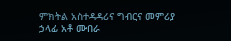ምክትል አስተዳዳሪና ግብርና መምሪያ ኃላፊ አቶ ሙበራ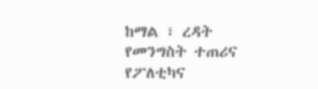ከማል ፣ ረዳት የመንግስት ተጠሪና የፖለቲካና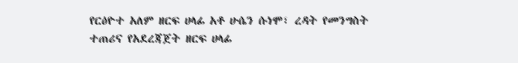የርዕዮተ አለም ዘርፍ ሀላፊ አቶ ሁሴን ሱነሞ፣ ረዳት የመንግስት ተጠሪና የአደረጃጀት ዘርፍ ሀላፊ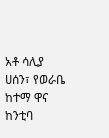አቶ ሳሊያ ሀሰን፣ የወራቤ ከተማ ዋና ከንቲባ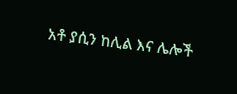አቶ ያሲን ከሊል እና ሌሎች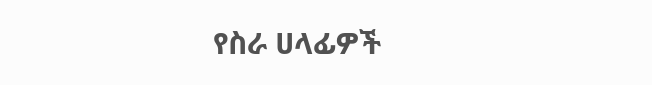የስራ ሀላፊዎች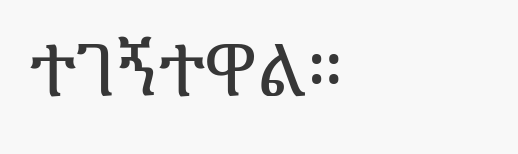ተገኝተዋል።